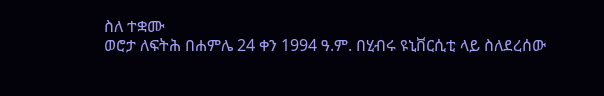ስለ ተቋሙ
ወሮታ ለፍትሕ በሐምሌ 24 ቀን 1994 ዓ.ም. በሂብሩ ዩኒቨርሲቲ ላይ ስለደረሰው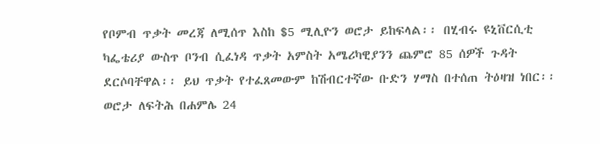የቦምብ ጥቃት መረጃ ለሚሰጥ እስከ $5 ሚሊዮን ወሮታ ይከፍላል፡፡ በሂብሩ ዩኒቨርሲቲ ካፌቴሪያ ውስጥ ቦንብ ሲፈነዳ ጥቃት አምስት አሜሪካዊያንን ጨምሮ 85 ሰዎች ጉዳት ደርሶባቸዋል፡፡ ይህ ጥቃት የተፈጸመውም ከሽብርተኛው ቡድን ሃማስ በተሰጠ ትዕዛዝ ነበር፡፡
ወሮታ ለፍትሕ በሐምሌ 24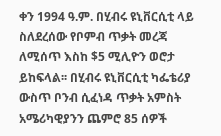ቀን 1994 ዓ.ም. በሂብሩ ዩኒቨርሲቲ ላይ ስለደረሰው የቦምብ ጥቃት መረጃ ለሚሰጥ እስከ $5 ሚሊዮን ወሮታ ይከፍላል፡፡ በሂብሩ ዩኒቨርሲቲ ካፌቴሪያ ውስጥ ቦንብ ሲፈነዳ ጥቃት አምስት አሜሪካዊያንን ጨምሮ 85 ሰዎች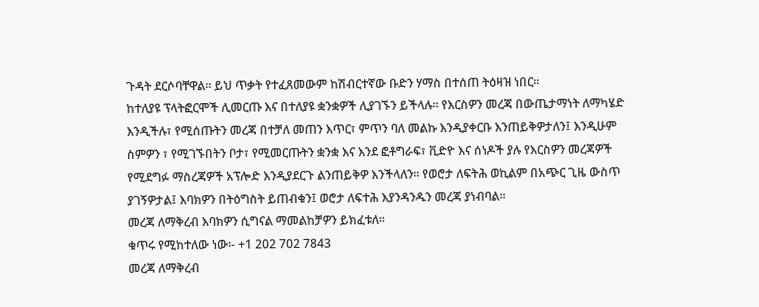ጉዳት ደርሶባቸዋል፡፡ ይህ ጥቃት የተፈጸመውም ከሽብርተኛው ቡድን ሃማስ በተሰጠ ትዕዛዝ ነበር፡፡
ከተለያዩ ፕላትፎርሞች ሊመርጡ እና በተለያዩ ቋንቋዎች ሊያገኙን ይችላሉ፡፡ የእርስዎን መረጃ በውጤታማነት ለማካሄድ እንዲችሉ፣ የሚሰጡትን መረጃ በተቻለ መጠን እጥር፣ ምጥን ባለ መልኩ እንዲያቀርቡ እንጠይቅዎታለን፤ እንዲሁም ስምዎን ፣ የሚገኙበትን ቦታ፣ የሚመርጡትን ቋንቋ እና እንደ ፎቶግራፍ፣ ቪድዮ እና ሰነዶች ያሉ የእርስዎን መረጃዎች የሚደግፉ ማስረጃዎች አፕሎድ እንዲያደርጉ ልንጠይቅዎ እንችላለን፡፡ የወሮታ ለፍትሕ ወኪልም በአጭር ጊዜ ውስጥ ያገኝዎታል፤ እባክዎን በትዕግስት ይጠብቁን፤ ወሮታ ለፍተሕ እያንዳንዱን መረጃ ያነብባል፡፡
መረጃ ለማቅረብ እባክዎን ሲግናል ማመልከቻዎን ይክፈቱለ፡፡
ቁጥሩ የሚከተለው ነው፡- +1 202 702 7843
መረጃ ለማቅረብ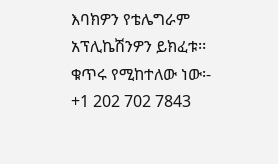እባክዎን የቴሌግራም አፕሊኬሽንዎን ይክፈቱ፡፡
ቁጥሩ የሚከተለው ነው፡- +1 202 702 7843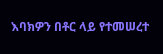እባክዎን በቶር ላይ የተመሠረተ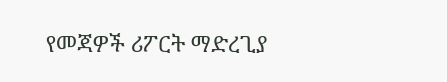የመጃዎች ሪፖርት ማድረጊያ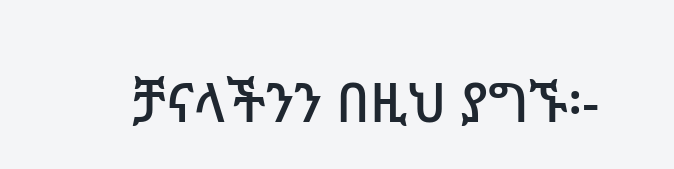ቻናላችንን በዚህ ያግኙ፡-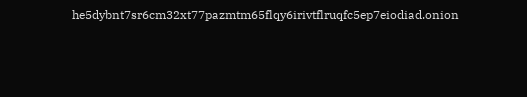he5dybnt7sr6cm32xt77pazmtm65flqy6irivtflruqfc5ep7eiodiad.onion